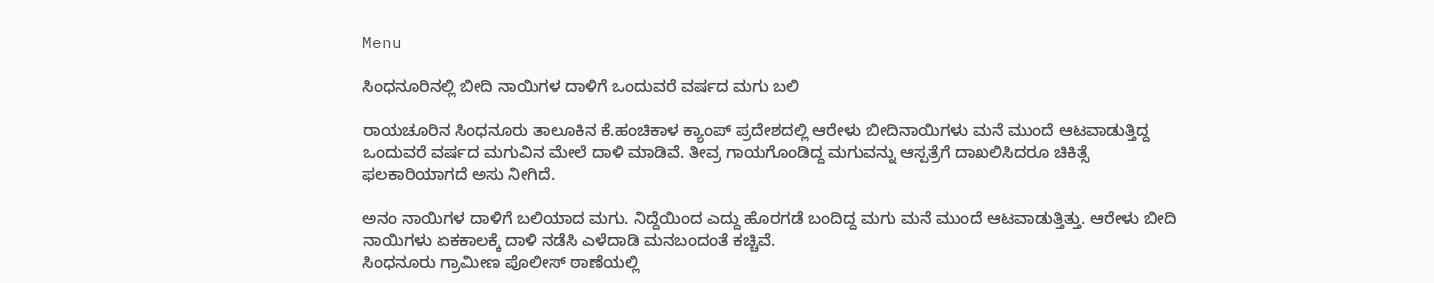Menu

ಸಿಂಧನೂರಿನಲ್ಲಿ ಬೀದಿ ನಾಯಿಗಳ ದಾಳಿಗೆ ಒಂದುವರೆ ವರ್ಷದ ಮಗು ಬಲಿ

ರಾಯಚೂರಿನ ಸಿಂಧನೂರು ತಾಲೂಕಿನ ಕೆ.ಹಂಚಿಕಾಳ ಕ್ಯಾಂಪ್‌ ಪ್ರದೇಶದಲ್ಲಿ ಆರೇಳು ಬೀದಿನಾಯಿಗಳು ಮನೆ ಮುಂದೆ ಆಟವಾಡುತ್ತಿದ್ದ  ಒಂದುವರೆ ವರ್ಷದ ಮಗುವಿನ ಮೇಲೆ ದಾಳಿ ಮಾಡಿವೆ. ತೀವ್ರ ಗಾಯಗೊಂಡಿದ್ದ ಮಗುವನ್ನು ಆಸ್ಪತ್ರೆಗೆ ದಾಖಲಿಸಿದರೂ ಚಿಕಿತ್ಸೆ ಫಲಕಾರಿಯಾಗದೆ ಅಸು ನೀಗಿದೆ.

ಅನಂ ನಾಯಿಗಳ ದಾಳಿಗೆ ಬಲಿಯಾದ ಮಗು. ನಿದ್ದೆಯಿಂದ ಎದ್ದು ಹೊರಗಡೆ ಬಂದಿದ್ದ ಮಗು ಮನೆ ಮುಂದೆ ಆಟವಾಡುತ್ತಿತ್ತು. ಆರೇಳು ಬೀದಿ ನಾಯಿಗಳು ಏಕಕಾಲಕ್ಕೆ ದಾಳಿ ನಡೆಸಿ ಎಳೆದಾಡಿ ಮನಬಂದಂತೆ ಕಚ್ಚಿವೆ.
ಸಿಂಧನೂರು ಗ್ರಾಮೀಣ ಪೊಲೀಸ್ ಠಾಣೆಯಲ್ಲಿ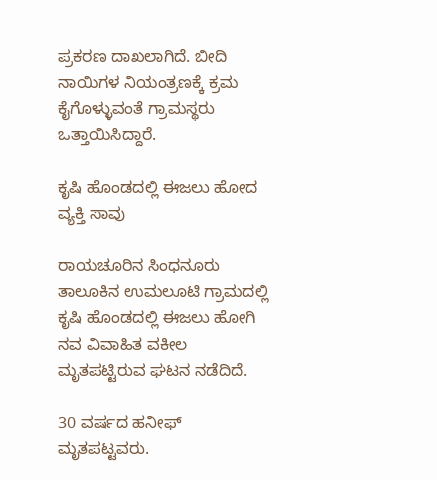ಪ್ರಕರಣ ದಾಖಲಾಗಿದೆ. ಬೀದಿ ನಾಯಿಗಳ ನಿಯಂತ್ರಣಕ್ಕೆ ಕ್ರಮ ಕೈಗೊಳ್ಳುವಂತೆ ಗ್ರಾಮಸ್ಥರು ಒತ್ತಾಯಿಸಿದ್ದಾರೆ.

ಕೃಷಿ ಹೊಂಡದಲ್ಲಿ ಈಜಲು ಹೋದ ವ್ಯಕ್ತಿ ಸಾವು

ರಾಯಚೂರಿನ ಸಿಂಧನೂರು ತಾಲೂಕಿನ ಉಮಲೂಟಿ ಗ್ರಾಮದಲ್ಲಿ ಕೃಷಿ ಹೊಂಡದಲ್ಲಿ ಈಜಲು ಹೋಗಿ ನವ ವಿವಾಹಿತ ವಕೀಲ ಮೃತಪಟ್ಟಿರುವ ಘಟನ ನಡೆದಿದೆ.

30 ವರ್ಷದ ಹನೀಫ್‌ ಮೃತಪಟ್ಟವರು.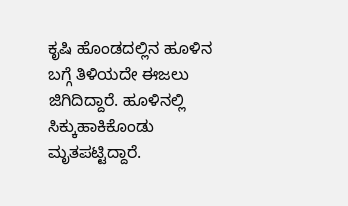ಕೃಷಿ ಹೊಂಡದಲ್ಲಿನ ಹೂಳಿನ ಬಗ್ಗೆ ತಿಳಿಯದೇ ಈಜಲು ಜಿಗಿದಿದ್ದಾರೆ. ಹೂಳಿನಲ್ಲಿ ಸಿಕ್ಕುಹಾಕಿಕೊಂಡು ಮೃತಪಟ್ಟಿದ್ದಾರೆ.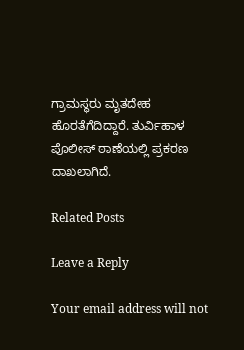ಗ್ರಾಮಸ್ಥರು ಮೃತದೇಹ ಹೊರತೆಗೆದಿದ್ದಾರೆ. ತುರ್ವಿಹಾಳ ಪೊಲೀಸ್ ಠಾಣೆಯಲ್ಲಿ ಪ್ರಕರಣ ದಾಖಲಾಗಿದೆ.

Related Posts

Leave a Reply

Your email address will not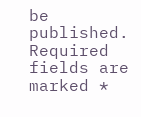be published. Required fields are marked *